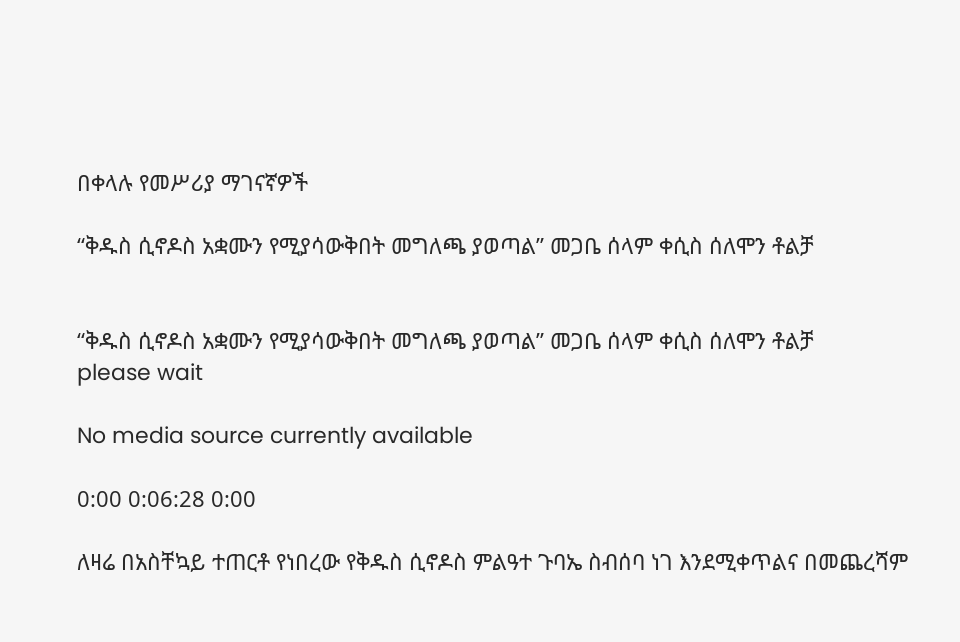በቀላሉ የመሥሪያ ማገናኛዎች

“ቅዱስ ሲኖዶስ አቋሙን የሚያሳውቅበት መግለጫ ያወጣል” መጋቤ ሰላም ቀሲስ ሰለሞን ቶልቻ


“ቅዱስ ሲኖዶስ አቋሙን የሚያሳውቅበት መግለጫ ያወጣል” መጋቤ ሰላም ቀሲስ ሰለሞን ቶልቻ
please wait

No media source currently available

0:00 0:06:28 0:00

ለዛሬ በአስቸኳይ ተጠርቶ የነበረው የቅዱስ ሲኖዶስ ምልዓተ ጉባኤ ስብሰባ ነገ እንደሚቀጥልና በመጨረሻም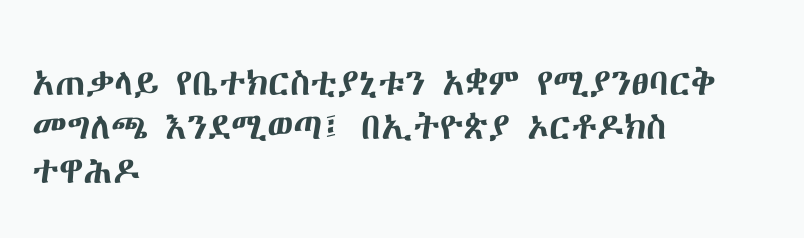አጠቃላይ የቤተክርስቲያኒቱን አቋም የሚያንፀባርቅ መግለጫ እንደሚወጣ፤ በኢትዮጵያ ኦርቶዶክስ ተዋሕዶ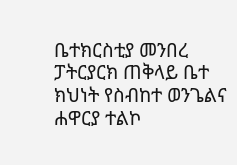ቤተክርስቲያ መንበረ ፓትርያርክ ጠቅላይ ቤተ ክህነት የስብከተ ወንጌልና ሐዋርያ ተልኮ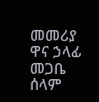መመሪያ ዋና ኃላፊ መጋቤ ሰላም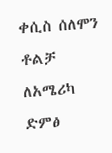ቀሲስ ሰለሞን ቶልቻ ለአሜሪካ ድምፅ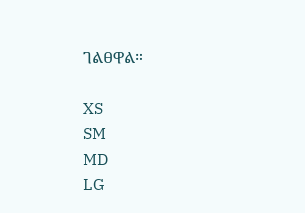ገልፀዋል።

XS
SM
MD
LG